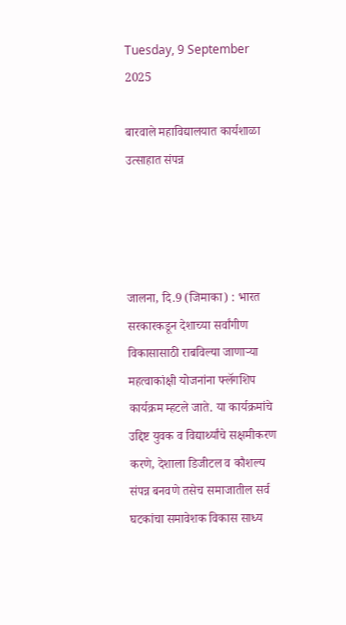Tuesday, 9 September 2025

बारवाले महाविद्यालयात कार्यशाळा उत्साहात संपन्न




जालना, दि.9 (जिमाका) : भारत सरकारकडून देशाच्या सर्वांगीण विकासासाठी राबविल्या जाणाऱ्या महत्वाकांक्षी योजनांना फ्लॅगशिप कार्यक्रम म्हटले जाते. या कार्यक्रमांचे उद्दिष्ट युवक व विद्यार्थ्यांचे सक्षमीकरण करणे, देशाला डिजीटल व कौशल्य संपन्न बनवणे तसेच समाजातील सर्व घटकांचा समावेशक विकास साध्य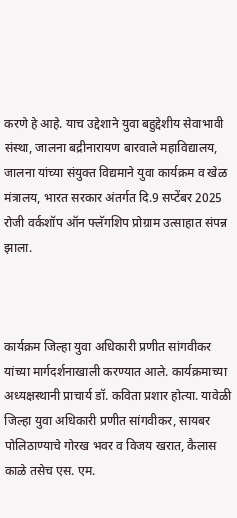करणे हे आहे. याच उद्देशाने युवा बहुद्देशीय सेवाभावी संस्था, जालना बद्रीनारायण बारवाले महाविद्यालय, जालना यांच्या संयुक्त विद्यमाने युवा कार्यक्रम व खेळ मंत्रालय, भारत सरकार अंतर्गत दि.9 सप्टेंबर 2025 रोजी वर्कशॉप ऑन फ्लॅगशिप प्रोग्राम उत्साहात संपन्न झाला.



कार्यक्रम जिल्हा युवा अधिकारी प्रणीत सांगवीकर यांच्या मार्गदर्शनाखाली करण्यात आले. कार्यक्रमाच्या अध्यक्षस्थानी प्राचार्य डॉ. कविता प्रशार होत्या. यावेळी जिल्हा युवा अधिकारी प्रणीत सांगवीकर, सायबर पोलिठाण्याचे गोरख भवर व विजय खरात, कैलास काळे तसेच एस. एम.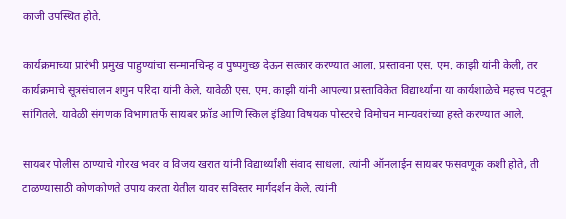काजी उपस्थित होते.

कार्यक्रमाच्या प्रारंभी प्रमुख पाहुण्यांचा सन्मानचिन्ह व पुष्पगुच्छ देऊन सत्कार करण्यात आला. प्रस्तावना एस. एम. काझी यांनी केली, तर कार्यक्रमाचे सूत्रसंचालन शगुन परिदा यांनी केले. यावेळी एस. एम. काझी यांनी आपल्या प्रस्ताविकेत विद्यार्थ्यांना या कार्यशाळेचे महत्त्व पटवून सांगितले. यावेळी संगणक विभागातर्फे सायबर फ्रॉड आणि स्किल इंडिया विषयक पोस्टरचे विमोचन मान्यवरांच्या हस्ते करण्यात आले.

सायबर पोलीस ठाण्याचे गोरख भवर व विजय खरात यांनी विद्यार्थ्यांशी संवाद साधला. त्यांनी ऑनलाईन सायबर फसवणूक कशी होते, ती टाळण्यासाठी कोणकोणते उपाय करता येतील यावर सविस्तर मार्गदर्शन केले. त्यांनी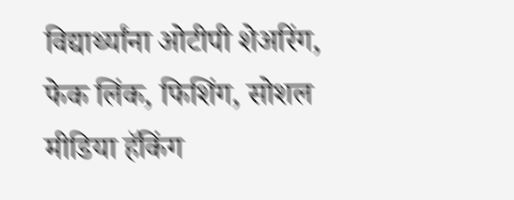विद्यार्थ्यांना ओटीपी शेअरिंग, फेक लिंक, फिशिंग, सोशल मीडिया हॅकिंग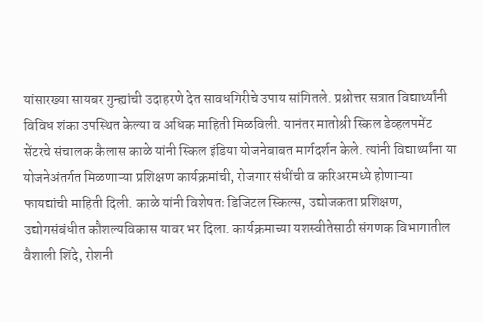यांसारख्या सायबर गुन्ह्यांची उदाहरणे देत सावधगिरीचे उपाय सांगितले. प्रश्नोत्तर सत्रात विद्यार्थ्यांनी विविध शंका उपस्थित केल्या व अधिक माहिती मिळविली. यानंतर मातोश्री स्किल डेव्हलपमेंट सेंटरचे संचालक कैलास काळे यांनी स्किल इंडिया योजनेबाबत मार्गदर्शन केले. त्यांनी विद्यार्थ्यांना या योजनेअंतर्गत मिळणाऱ्या प्रशिक्षण कार्यक्रमांची, रोजगार संधींची व करिअरमध्ये होणाऱ्या फायद्यांची माहिती दिली. काळे यांनी विशेषतः डिजिटल स्किल्स, उद्योजकता प्रशिक्षण, उद्योगसंबंधीत कौशल्यविकास यावर भर दिला. कार्यक्रमाच्या यशस्वीतेसाठी संगणक विभागातील वैशाली शिंदे, रोशनी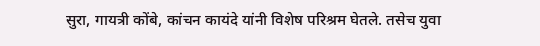सुरा, गायत्री कोंबे, कांचन कायंदे यांनी विशेष परिश्रम घेतले. तसेच युवा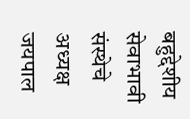बहुद्देशीय सेवाभावी संस्थेचे अध्यक्ष जयपाल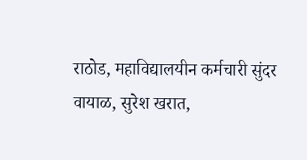राठोड, महाविद्यालयीन कर्मचारी सुंदर वायाळ, सुरेश खरात,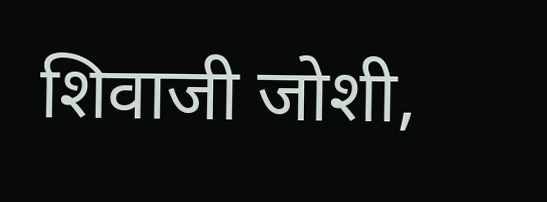शिवाजी जोशी,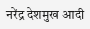नरेंद्र देशमुख आदी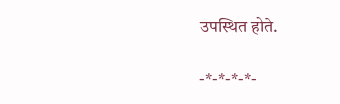उपस्थित होते.

-*-*-*-*-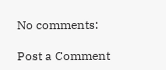No comments:

Post a Comment